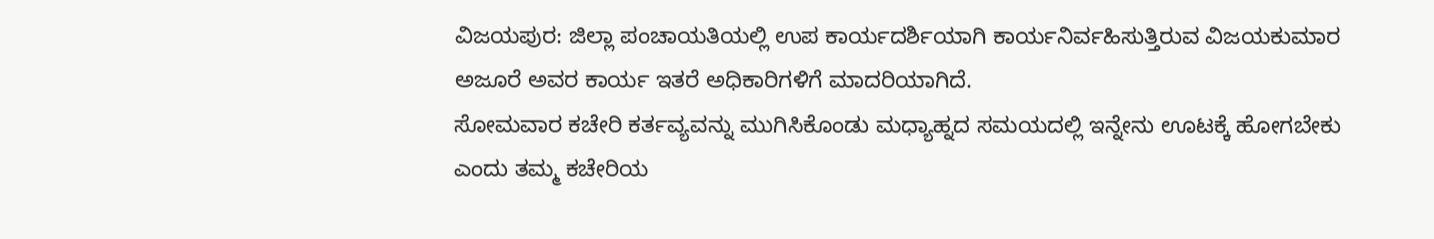ವಿಜಯಪುರ: ಜಿಲ್ಲಾ ಪಂಚಾಯತಿಯಲ್ಲಿ ಉಪ ಕಾರ್ಯದರ್ಶಿಯಾಗಿ ಕಾರ್ಯನಿರ್ವಹಿಸುತ್ತಿರುವ ವಿಜಯಕುಮಾರ ಅಜೂರೆ ಅವರ ಕಾರ್ಯ ಇತರೆ ಅಧಿಕಾರಿಗಳಿಗೆ ಮಾದರಿಯಾಗಿದೆ.
ಸೋಮವಾರ ಕಚೇರಿ ಕರ್ತವ್ಯವನ್ನು ಮುಗಿಸಿಕೊಂಡು ಮಧ್ಯಾಹ್ನದ ಸಮಯದಲ್ಲಿ ಇನ್ನೇನು ಊಟಕ್ಕೆ ಹೋಗಬೇಕು ಎಂದು ತಮ್ಮ ಕಚೇರಿಯ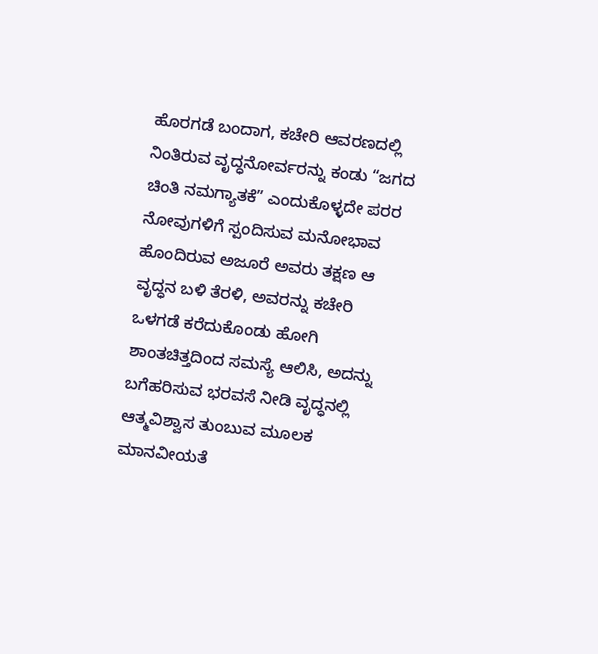ಹೊರಗಡೆ ಬಂದಾಗ, ಕಚೇರಿ ಆವರಣದಲ್ಲಿ ನಿಂತಿರುವ ವೃದ್ಧನೋರ್ವರನ್ನು ಕಂಡು “ಜಗದ ಚಿಂತಿ ನಮಗ್ಯಾತಕೆ” ಎಂದುಕೊಳ್ಳದೇ ಪರರ ನೋವುಗಳಿಗೆ ಸ್ಪಂದಿಸುವ ಮನೋಭಾವ ಹೊಂದಿರುವ ಅಜೂರೆ ಅವರು ತಕ್ಷಣ ಆ ವೃದ್ಧನ ಬಳಿ ತೆರಳಿ, ಅವರನ್ನು ಕಚೇರಿ ಒಳಗಡೆ ಕರೆದುಕೊಂಡು ಹೋಗಿ ಶಾಂತಚಿತ್ತದಿಂದ ಸಮಸ್ಯೆ ಆಲಿಸಿ, ಅದನ್ನು ಬಗೆಹರಿಸುವ ಭರವಸೆ ನೀಡಿ ವೃದ್ಧನಲ್ಲಿ ಆತ್ಮವಿಶ್ವಾಸ ತುಂಬುವ ಮೂಲಕ ಮಾನವೀಯತೆ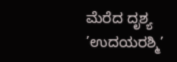ಮೆರೆದ ದೃಶ್ಯ ’ಉದಯರಶ್ಮಿ’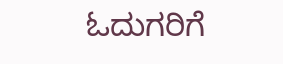ಓದುಗರಿಗೆ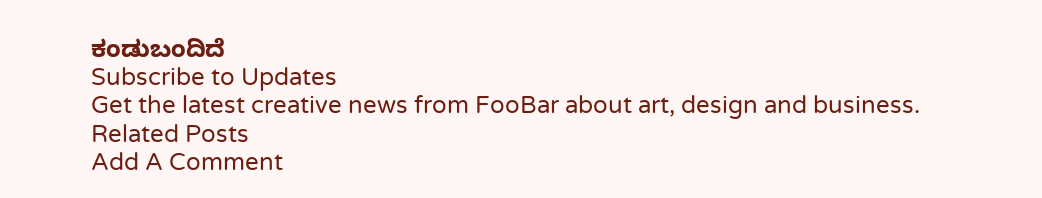ಕಂಡುಬಂದಿದೆ
Subscribe to Updates
Get the latest creative news from FooBar about art, design and business.
Related Posts
Add A Comment